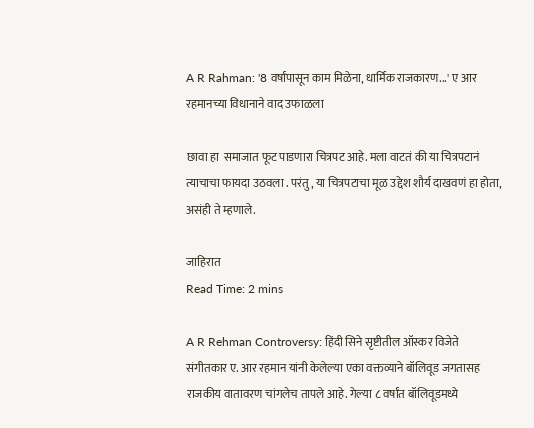A R Rahman: '8 वर्षांपासून काम मिळेना, धार्मिक राजकारण...' ए आर रहमानच्या विधानाने वाद उफाळला

छावा हा  समाजात फूट पाडणारा चित्रपट आहे. मला वाटतं की या चित्रपटानं त्याचाचा फायदा उठवला . परंतु, या चित्रपटाचा मूळ उद्देश शौर्य दाखवणं हा होता, असंही ते म्हणाले.

जाहिरात
Read Time: 2 mins

A R Rehman Controversy: हिंदी सिने सृष्टीतील ऑस्कर विजेते संगीतकार ए. आर रहमान यांनी केलेल्या एका वक्तव्याने बॉलिवूड जगतासह राजकीय वातावरण चांगलेच तापले आहे. गेल्या ८ वर्षांत बॉलिवूडमध्ये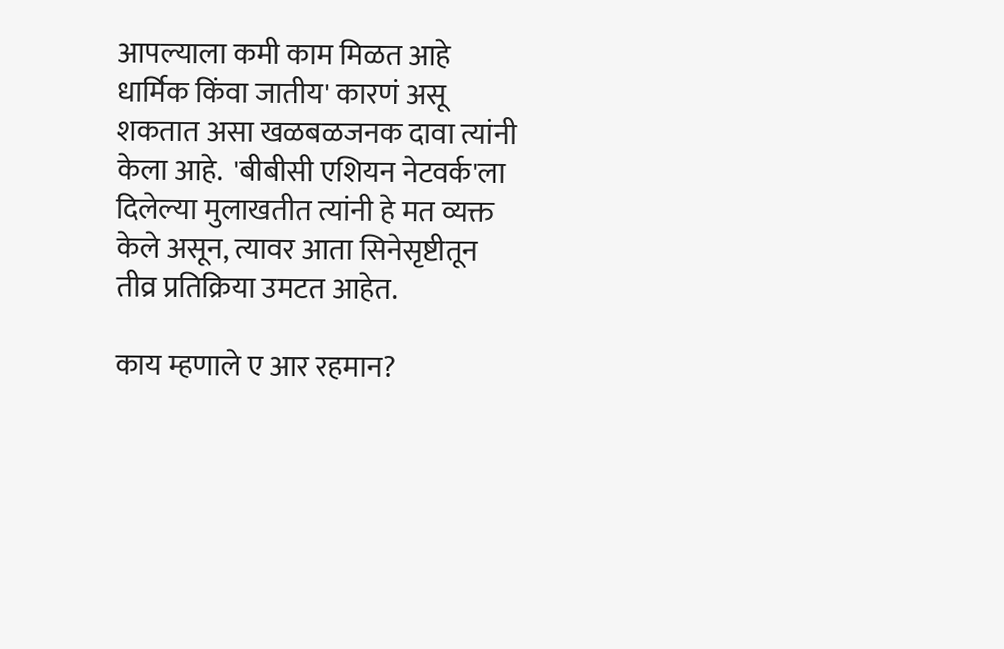आपल्याला कमी काम मिळत आहे धार्मिक किंवा जातीय' कारणं असू शकतात असा खळबळजनक दावा त्यांनी केला आहे.  'बीबीसी एशियन नेटवर्क'ला दिलेल्या मुलाखतीत त्यांनी हे मत व्यक्त केले असून, त्यावर आता सिनेसृष्टीतून तीव्र प्रतिक्रिया उमटत आहेत.

काय म्हणाले ए आर रहमान?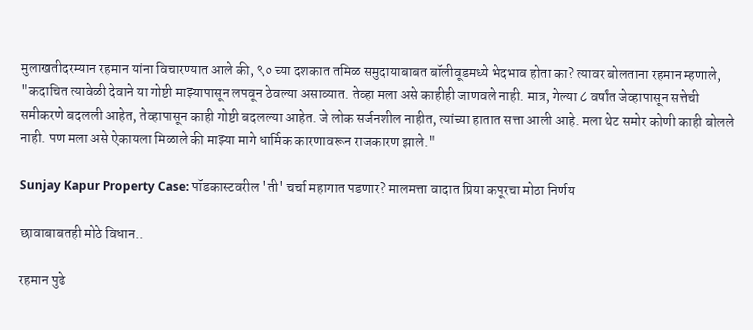मुलाखतीदरम्यान रहमान यांना विचारण्यात आले की, ९० च्या दशकात तमिळ समुदायाबाबत बॉलीवूडमध्ये भेदभाव होता का? त्यावर बोलताना रहमान म्हणाले, "कदाचित त्यावेळी देवाने या गोष्टी माझ्यापासून लपवून ठेवल्या असाव्यात. तेव्हा मला असे काहीही जाणवले नाही. मात्र, गेल्या ८ वर्षांत जेव्हापासून सत्तेची समीकरणे बदलली आहेत, तेव्हापासून काही गोष्टी बदलल्या आहेत. जे लोक सर्जनशील नाहीत, त्यांच्या हातात सत्ता आली आहे. मला थेट समोर कोणी काही बोलले नाही. पण मला असे ऐकायला मिळाले की माझ्या मागे धार्मिक कारणावरून राजकारण झाले."

Sunjay Kapur Property Case: पॉडकास्टवरील 'ती' चर्चा महागात पडणार? मालमत्ता वादात प्रिया कपूरचा मोठा निर्णय

छावाबाबतही मोठे विधान..

रहमान पुढे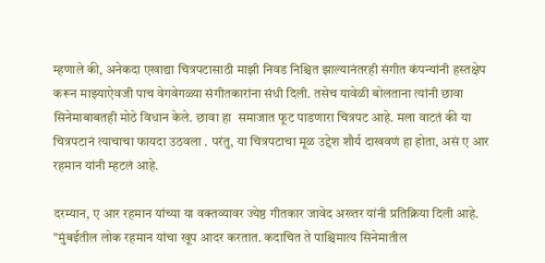म्हणाले की, अनेकदा एखाद्या चित्रपटासाठी माझी निवड निश्चित झाल्यानंतरही संगीत कंपन्यांनी हस्तक्षेप करून माझ्याऐवजी पाच वेगवेगळ्या संगीतकारांना संधी दिली. तसेच यावेळी बोलताना त्यांनी छावा सिनेमाबाबतही मोठे विधान केले. छावा हा  समाजात फूट पाडणारा चित्रपट आहे. मला वाटतं की या चित्रपटानं त्याचाचा फायदा उठवला . परंतु, या चित्रपटाचा मूळ उद्देश शौर्य दाखवणं हा होता, असं ए आर रहमान यांनी म्हटलं आहे.

दरम्यान, ए आर रहमान यांच्या या वक्तव्यावर ज्येष्ठ गीतकार जावेद अख्तर यांनी प्रतिक्रिया दिली आहे. "मुंबईतील लोक रहमान यांचा खूप आदर करतात. कदाचित ते पाश्चिमात्य सिनेमातील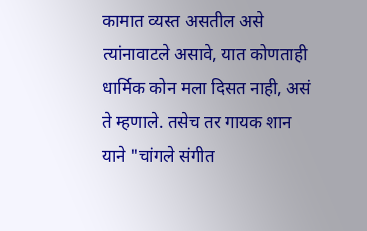कामात व्यस्त असतील असे त्यांनावाटले असावे, यात कोणताही धार्मिक कोन मला दिसत नाही, असं ते म्हणाले. तसेच तर गायक शान याने "चांगले संगीत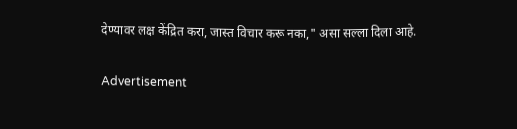देण्यावर लक्ष केंद्रित करा, जास्त विचार करू नका," असा सल्ला दिला आहे.

Advertisement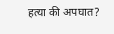हत्या की अपघात?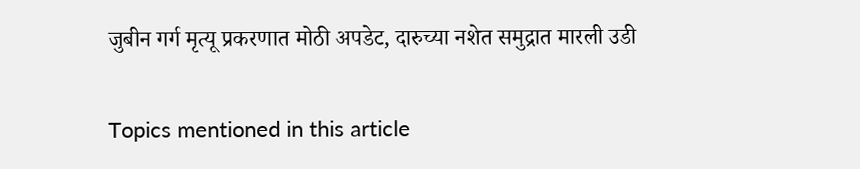जुबीन गर्ग मृत्यू प्रकरणात मोठी अपडेट, दारुच्या नशेत समुद्रात मारली उडी

Topics mentioned in this article